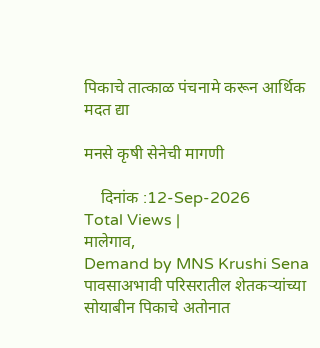पिकाचे तात्काळ पंचनामे करून आर्थिक मदत द्या

मनसे कृषी सेनेची मागणी

    दिनांक :12-Sep-2026
Total Views |
मालेगाव,
Demand by MNS Krushi Sena पावसाअभावी परिसरातील शेतकर्‍यांच्या सोयाबीन पिकाचे अतोनात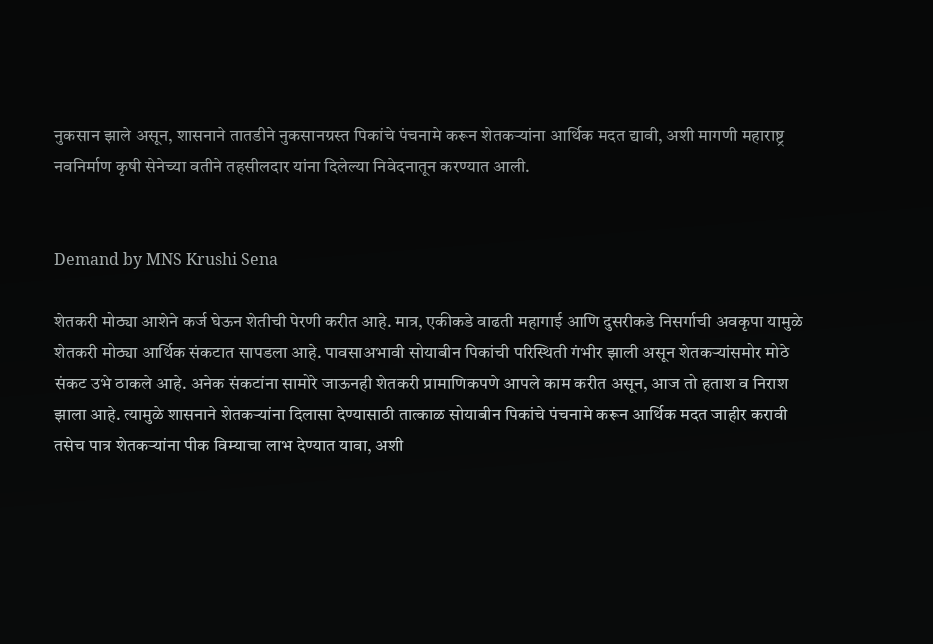नुकसान झाले असून, शासनाने तातडीने नुकसानग्रस्त पिकांचे पंचनामे करून शेतकर्‍यांना आर्थिक मदत द्यावी, अशी मागणी महाराष्ट्र नवनिर्माण कृषी सेनेच्या वतीने तहसीलदार यांना दिलेल्या निवेदनातून करण्यात आली.


Demand by MNS Krushi Sena

शेतकरी मोठ्या आशेने कर्ज घेऊन शेतीची पेरणी करीत आहे. मात्र, एकीकडे वाढती महागाई आणि दुसरीकडे निसर्गाची अवकृपा यामुळे शेतकरी मोठ्या आर्थिक संकटात सापडला आहे. पावसाअभावी सोयाबीन पिकांची परिस्थिती गंभीर झाली असून शेतकर्‍यांसमोर मोठे संकट उभे ठाकले आहे. अनेक संकटांना सामोरे जाऊनही शेतकरी प्रामाणिकपणे आपले काम करीत असून, आज तो हताश व निराश झाला आहे. त्यामुळे शासनाने शेतकर्‍यांना दिलासा देण्यासाठी तात्काळ सोयाबीन पिकांचे पंचनामे करून आर्थिक मदत जाहीर करावी तसेच पात्र शेतकर्‍यांना पीक विम्याचा लाभ देण्यात यावा, अशी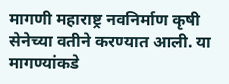मागणी महाराष्ट्र नवनिर्माण कृषी सेनेच्या वतीने करण्यात आली. या मागण्यांकडे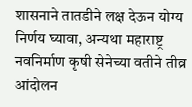शासनाने तातडीने लक्ष देऊन योग्य निर्णय घ्यावा, अन्यथा महाराष्ट्र नवनिर्माण कृषी सेनेच्या वतीने तीव्र आंदोलन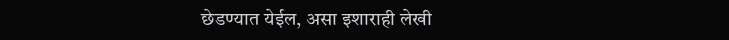छेडण्यात येईल, असा इशाराही लेखी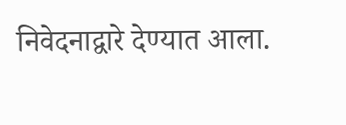निवेदनाद्वारे देण्यात आला.